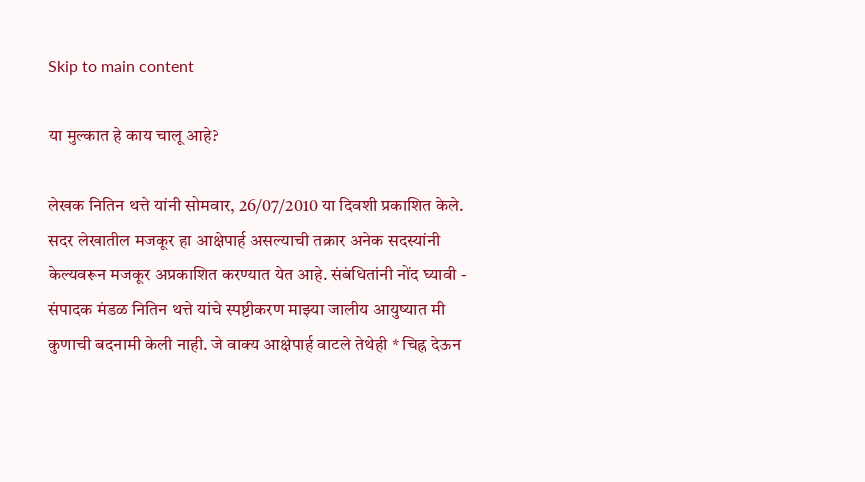Skip to main content

या मुल्कात हे काय चालू आहे?

लेखक नितिन थत्ते यांनी सोमवार, 26/07/2010 या दिवशी प्रकाशित केले.
सदर लेखातील मजकूर हा आक्षेपार्ह असल्याची तक्रार अनेक सदस्यांनी केल्यवरून मजकूर अप्रकाशित करण्यात येत आहे. संबंधितांनी नोंद घ्यावी - संपादक मंडळ नितिन थत्ते यांचे स्पष्टीकरण माझ्या जालीय आयुष्यात मी कुणाची बदनामी केली नाही. जे वाक्य आक्षेपार्ह वाटले तेथेही * चिह्न देऊन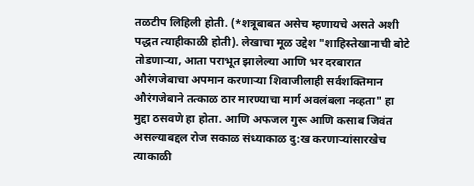तळटीप लिहिली होती. (*शत्रूबाबत असेच म्हणायचे असते अशी पद्धत त्याहीकाळी होती). लेखाचा मूळ उद्देश "शाहिस्तेखानाची बोटे तोडणार्‍या, आता पराभूत झालेल्या आणि भर दरबारात औरंगजेबाचा अपमान करणार्‍या शिवाजीलाही सर्वशक्तिमान औरंगजेबाने तत्काळ ठार मारण्याचा मार्ग अवलंबला नव्हता" हा मुद्दा ठसवणे हा होता. आणि अफजल गुरू आणि कसाब जिवंत असल्याबद्दल रोज सकाळ संध्याकाळ दु:ख करणार्‍यांसारखेच त्याकाळी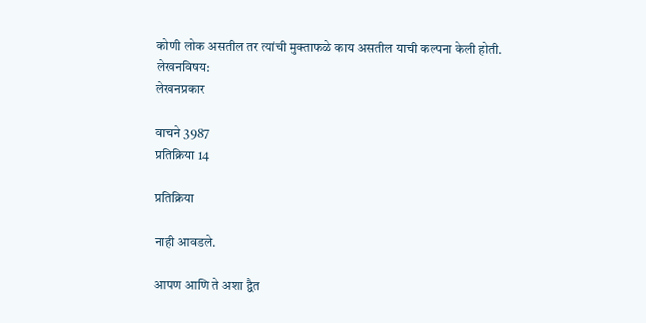कोणी लोक असतील तर त्यांची मुक्ताफळे काय असतील याची कल्पना केली होती.
लेखनविषय:
लेखनप्रकार

वाचने 3987
प्रतिक्रिया 14

प्रतिक्रिया

नाही आवडले.

आपण आणि ते अशा द्वैत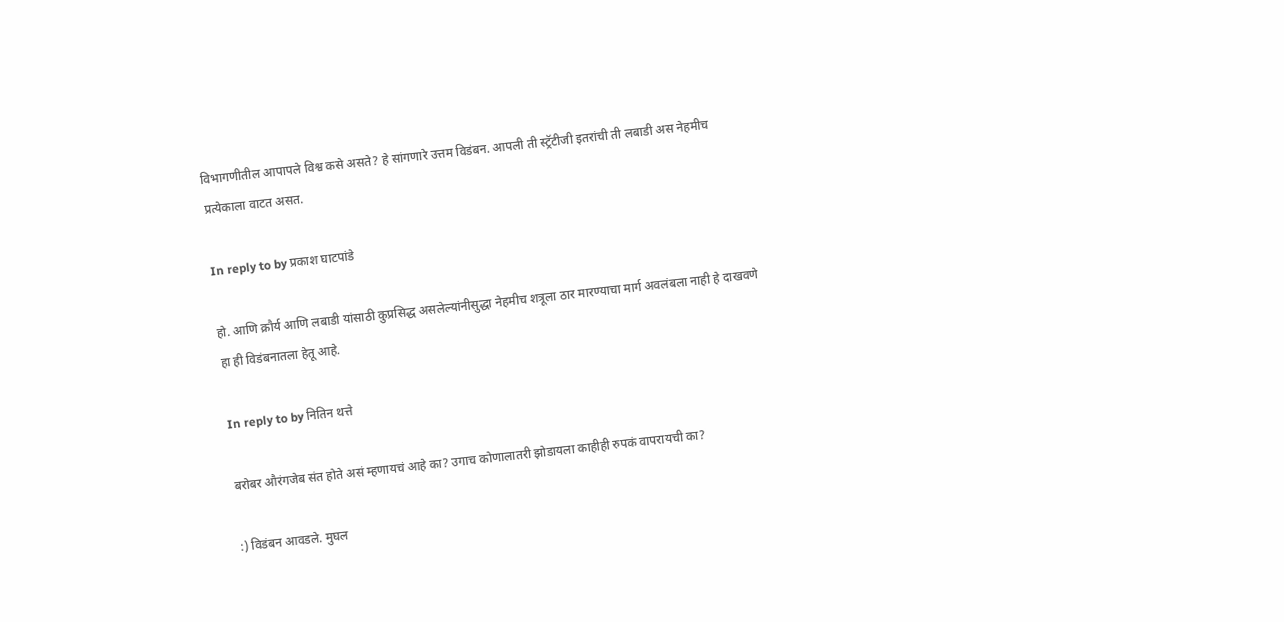विभागणीतील आपापले विश्व कसे असते? हे सांगणारे उत्तम विडंबन. आपली ती स्ट्रॅटीजी इतरांची ती लबाडी अस नेहमीच प्रत्येकाला वाटत असत.

In reply to by प्रकाश घाटपांडे

हो. आणि क्रौर्य आणि लबाडी यांसाठी कुप्रसिद्ध असलेल्यांनीसुद्धा नेहमीच शत्रूला ठार मारण्याचा मार्ग अवलंबला नाही हे दाखवणे हा ही विडंबनातला हेतू आहे.

In reply to by नितिन थत्ते

बरोबर औरंगजेब संत होते असं म्हणायचं आहे का? उगाच कोणालातरी झोडायला काहीही रुपकं वापरायची का?

:) विडंबन आवडले. मुघल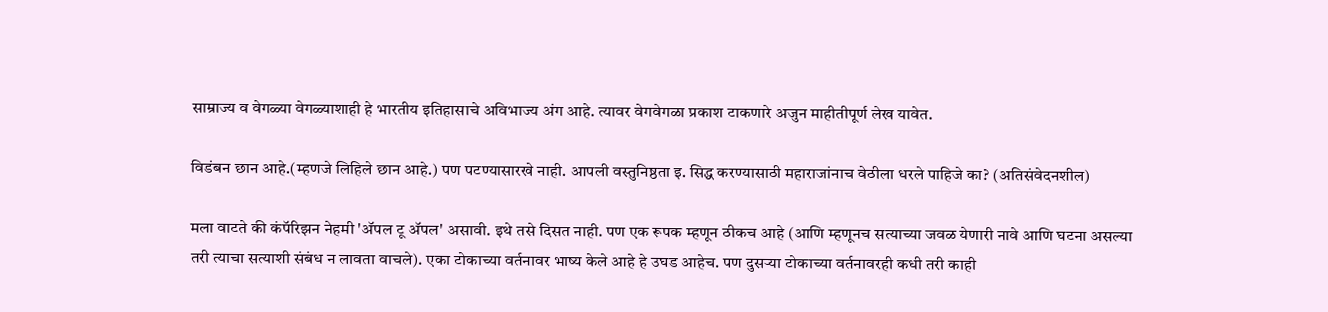साम्राज्य व वेगळ्या वेगळ्याशाही हे भारतीय इतिहासाचे अविभाज्य अंग आहे. त्यावर वेगवेगळा प्रकाश टाकणारे अजुन माहीतीपूर्ण लेख यावेत.

विडंबन छान आहे.(म्हणजे लिहिले छान आहे.) पण पटण्यासारखे नाही. आपली वस्तुनिष्ठता इ. सिद्ध करण्यासाठी महाराजांनाच वेठीला धरले पाहिजे का? (अतिसंवेदनशील)

मला वाटते की कंपॅरिझन नेहमी 'अ‍ॅपल टू अ‍ॅपल' असावी. इथे तसे दिसत नाही. पण एक रूपक म्हणून ठीकच आहे (आणि म्हणूनच सत्याच्या जवळ येणारी नावे आणि घटना असल्या तरी त्याचा सत्याशी संबंध न लावता वाचले). एका टोकाच्या वर्तनावर भाष्य केले आहे हे उघड आहेच. पण दुसर्‍या टोकाच्या वर्तनावरही कधी तरी काही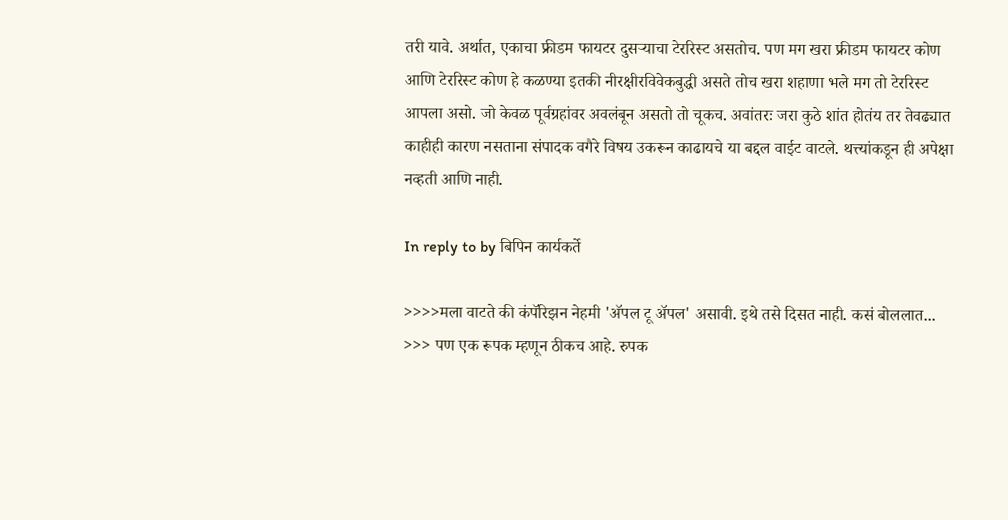तरी यावे. अर्थात, एकाचा फ्रीडम फायटर दुसर्‍याचा टेररिस्ट असतोच. पण मग खरा फ्रीडम फायटर कोण आणि टेररिस्ट कोण हे कळण्या इतकी नीरक्षीरविवेकबुद्धी असते तोच खरा शहाणा भले मग तो टेररिस्ट आपला असो. जो केवळ पूर्वग्रहांवर अवलंबून असतो तो चूकच. अवांतरः जरा कुठे शांत होतंय तर तेवढ्यात काहीही कारण नसताना संपादक वगैरे विषय उकरून काढायचे या बद्दल वाईट वाटले. थत्त्यांकडून ही अपेक्षा नव्हती आणि नाही.

In reply to by बिपिन कार्यकर्ते

>>>>मला वाटते की कंपॅरिझन नेहमी 'अ‍ॅपल टू अ‍ॅपल' असावी. इथे तसे दिसत नाही. कसं बोललात... >>> पण एक रूपक म्हणून ठीकच आहे. रुपक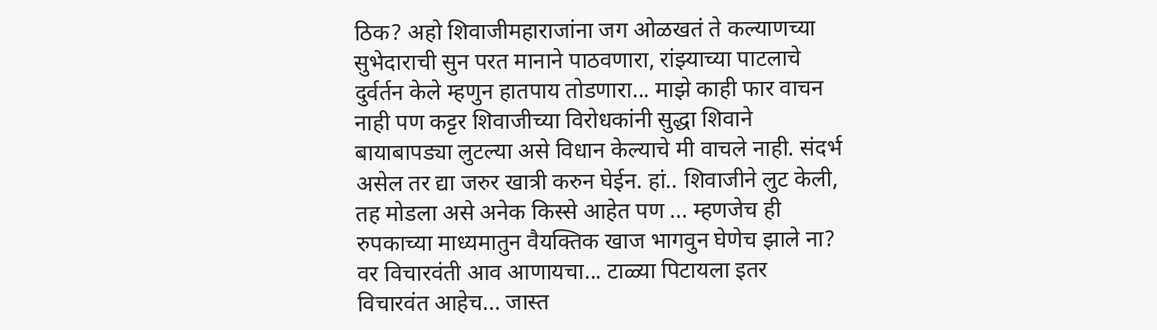ठिक? अहो शिवाजीमहाराजांना जग ओळखतं ते कल्याणच्या सुभेदाराची सुन परत मानाने पाठवणारा, रांझ्याच्या पाटलाचे दुर्वर्तन केले म्हणुन हातपाय तोडणारा... माझे काही फार वाचन नाही पण कट्टर शिवाजीच्या विरोधकांनी सुद्धा शिवाने बायाबापड्या लुटल्या असे विधान केल्याचे मी वाचले नाही. संदर्भ असेल तर द्या जरुर खात्री करुन घेईन. हां.. शिवाजीने लुट केली, तह मोडला असे अनेक किस्से आहेत पण ... म्हणजेच ही रुपकाच्या माध्यमातुन वैयक्तिक खाज भागवुन घेणेच झाले ना? वर विचारवंती आव आणायचा... टाळ्या पिटायला इतर विचारवंत आहेच... जास्त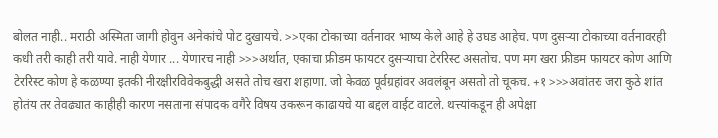बोलत नाही.. मराठी अस्मिता जागी होवुन अनेकांचे पोट दुखायचे. >>एका टोकाच्या वर्तनावर भाष्य केले आहे हे उघड आहेच. पण दुसर्‍या टोकाच्या वर्तनावरही कधी तरी काही तरी यावे. नाही येणार ... येणारच नाही >>>अर्थात, एकाचा फ्रीडम फायटर दुसर्‍याचा टेररिस्ट असतोच. पण मग खरा फ्रीडम फायटर कोण आणि टेररिस्ट कोण हे कळण्या इतकी नीरक्षीरविवेकबुद्धी असते तोच खरा शहाणा. जो केवळ पूर्वग्रहांवर अवलंबून असतो तो चूकच. +१ >>>अवांतरः जरा कुठे शांत होतंय तर तेवढ्यात काहीही कारण नसताना संपादक वगैरे विषय उकरून काढायचे या बद्दल वाईट वाटले. थत्त्यांकडून ही अपेक्षा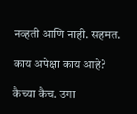नव्हती आणि नाही. सहमत.

काय अपेक्षा काय आहे?

कैच्या कैच. उगा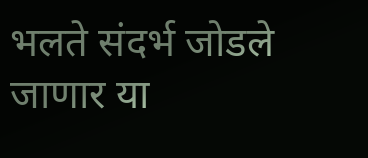भलते संदर्भ जोडले जाणार या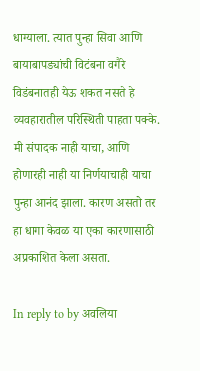धाग्याला. त्यात पुन्हा सिवा आणि बायाबापड्यांची विटंबना वगैरे विडंबनातही येऊ शकत नसते हे व्यवहारातील परिस्थिती पाहता पक्के. मी संपादक नाही याचा, आणि होणारही नाही या निर्णयाचाही याचा पुन्हा आनंद झाला. कारण असतो तर हा धागा केवळ या एका कारणासाठी अप्रकाशित केला असता.

In reply to by अवलिया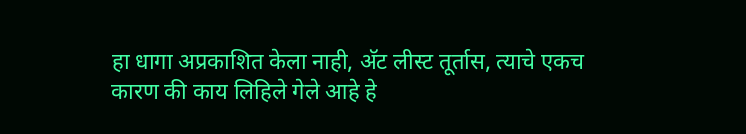हा धागा अप्रकाशित केला नाही, अ‍ॅट लीस्ट तूर्तास, त्याचे एकच कारण की काय लिहिले गेले आहे हे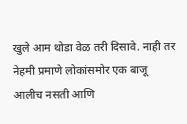खुले आम थोडा वेळ तरी दिसावे. नाही तर नेहमी प्रमाणे लोकांसमोर एक बाजू आलीच नसती आणि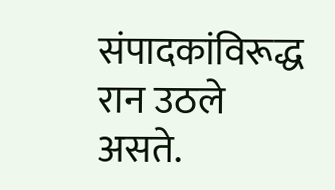संपादकांविरूद्ध रान उठले असते.